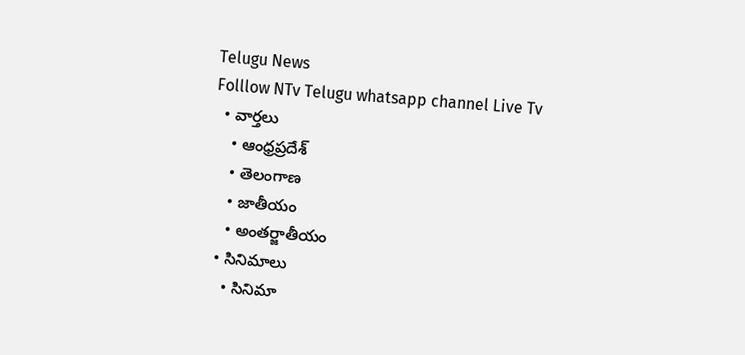Telugu News
Folllow NTv Telugu whatsapp channel Live Tv
  • వార్తలు
    • ఆంధ్రప్రదేశ్
    • తెలంగాణ
    • జాతీయం
    • అంతర్జాతీయం
  • సినిమాలు
    • సినిమా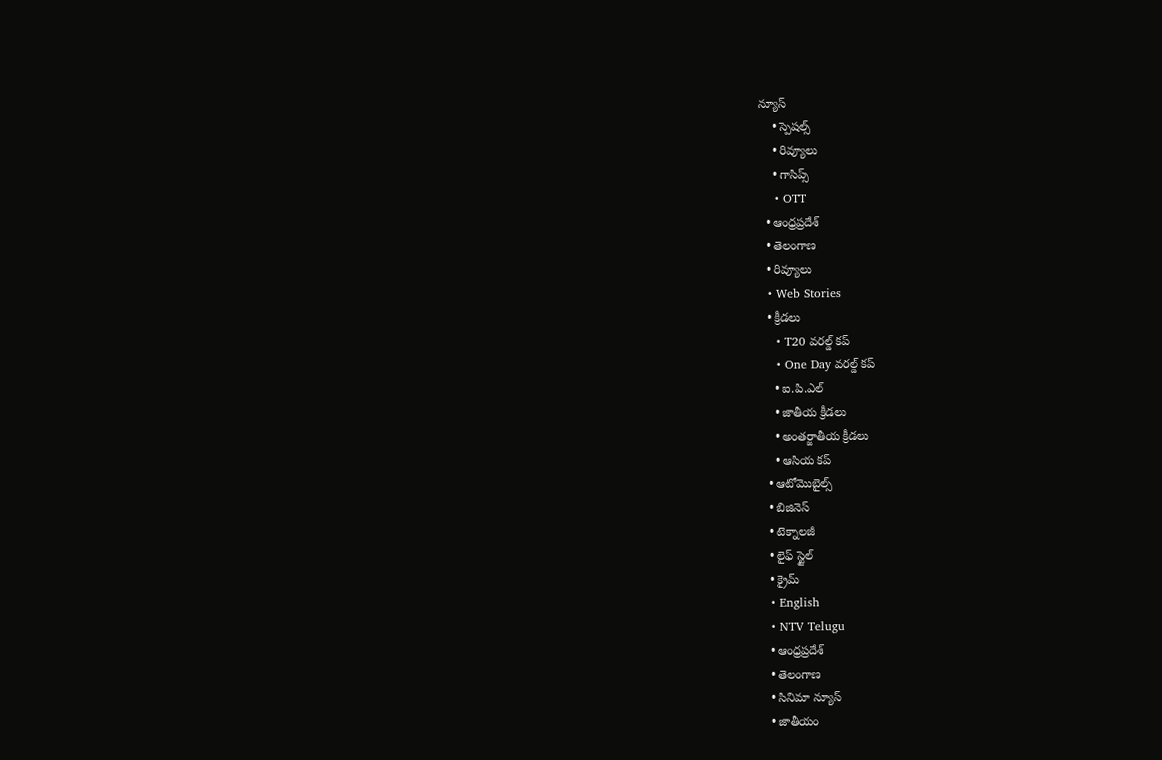న్యూస్
    • స్పెషల్స్
    • రివ్యూలు
    • గాసిప్స్
    • OTT
  • ఆంధ్రప్రదేశ్
  • తెలంగాణ
  • రివ్యూలు
  • Web Stories
  • క్రీడలు
    • T20 వరల్డ్ కప్
    • One Day వరల్డ్ కప్
    • ఐ.పి.ఎల్
    • జాతీయ క్రీడలు
    • అంతర్జాతీయ క్రీడలు
    • ఆసియ కప్
  • ఆటోమొబైల్స్
  • బిజినెస్‌
  • టెక్నాలజీ
  • లైఫ్ స్టైల్
  • క్రైమ్
  • English
  • NTV Telugu
  • ఆంధ్రప్రదేశ్
  • తెలంగాణ
  • సినిమా న్యూస్
  • జాతీయం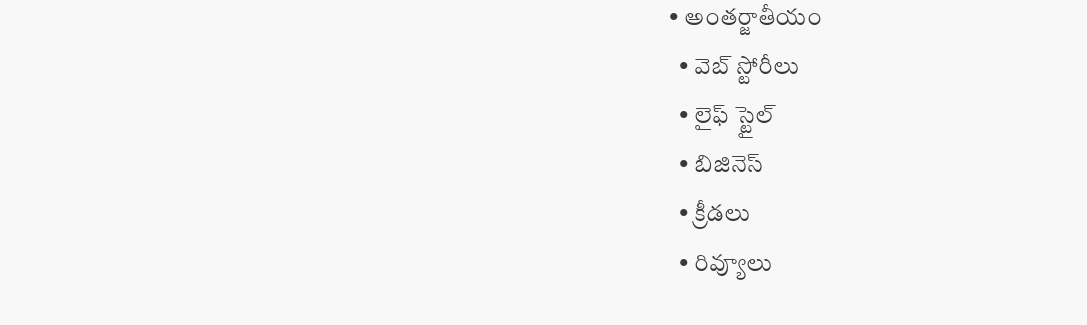• అంతర్జాతీయం
  • వెబ్ స్టోరీలు
  • లైఫ్ స్టైల్
  • బిజినెస్‌
  • క్రీడలు
  • రివ్యూలు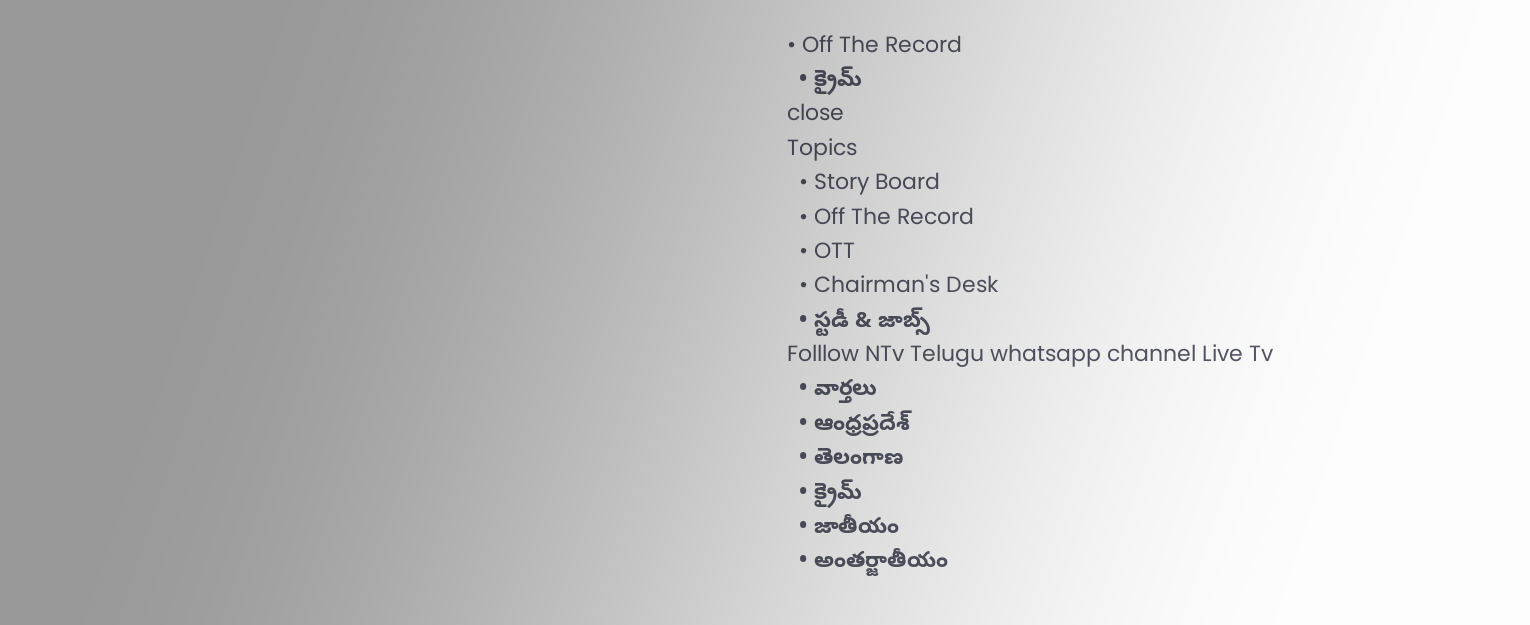• Off The Record
  • క్రైమ్
close
Topics
  • Story Board
  • Off The Record
  • OTT
  • Chairman's Desk
  • స్టడీ & జాబ్స్
Folllow NTv Telugu whatsapp channel Live Tv
  • వార్తలు
  • ఆంధ్రప్రదేశ్
  • తెలంగాణ
  • క్రైమ్
  • జాతీయం
  • అంతర్జాతీయం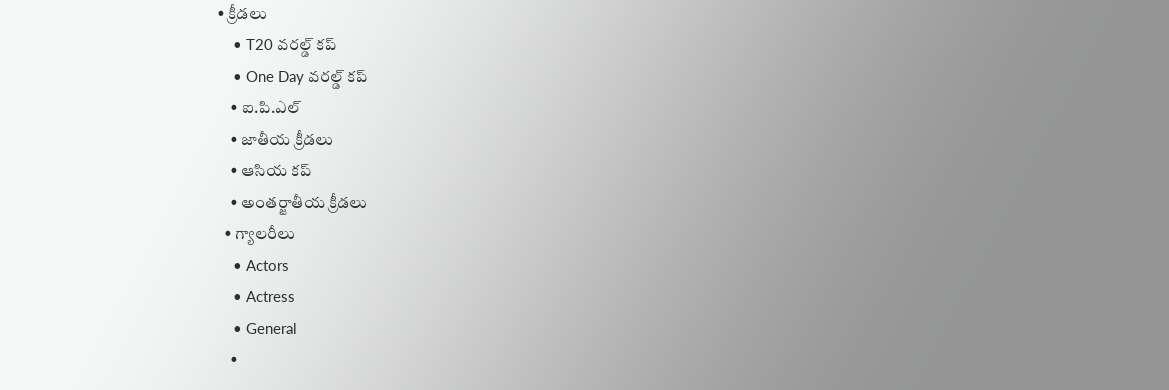• క్రీడలు
    • T20 వరల్డ్ కప్
    • One Day వరల్డ్ కప్
    • ఐ.పి.ఎల్
    • జాతీయ క్రీడలు
    • ఆసియ కప్
    • అంతర్జాతీయ క్రీడలు
  • గ్యాలరీలు
    • Actors
    • Actress
    • General
    •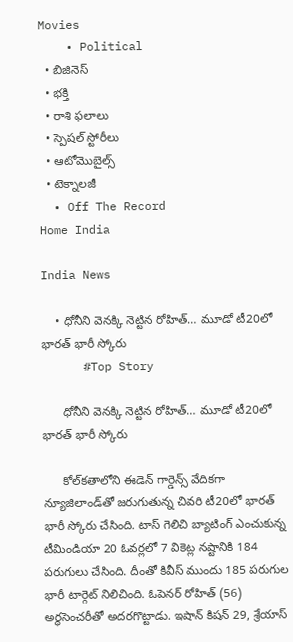Movies
    • Political
  • బిజినెస్‌
  • భక్తి
  • రాశి ఫలాలు
  • స్పెషల్‌ స్టోరీలు
  • ఆటోమొబైల్స్
  • టెక్నాలజీ
  • Off The Record
Home India

India News

    • ధోనీని వెనక్కి నెట్టిన రోహిత్… మూడో టీ20లో భారత్ భారీ స్కోరు
      #Top Story

      ధోనీని వెనక్కి నెట్టిన రోహిత్… మూడో టీ20లో భారత్ భారీ స్కోరు

      కోల్‌కతాలోని ఈడెన్ గార్డెన్స్ వేదికగా న్యూజిలాండ్‌తో జరుగుతున్న చివరి టీ20లో భారత్ భారీ స్కోరు చేసింది. టాస్ గెలిచి బ్యాటింగ్ ఎంచుకున్న టీమిండియా 20 ఓవర్లలో 7 వికెట్ల నష్టానికి 184 పరుగులు చేసింది. దీంతో కివీస్ ముందు 185 పరుగుల భారీ టార్గెట్ నిలిచింది. ఓపెనర్ రోహిత్ (56) అర్థసెంచరీతో అదరగొట్టాడు. ఇషాన్ కిషన్ 29, శ్రేయాస్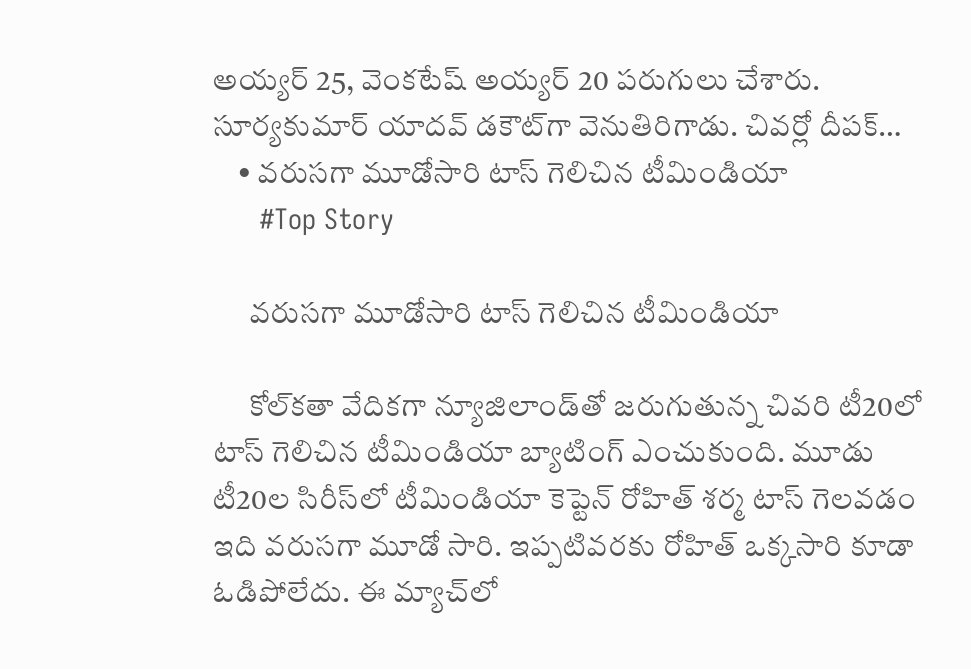అయ్యర్ 25, వెంకటేష్ అయ్యర్ 20 పరుగులు చేశారు. సూర్యకుమార్ యాదవ్ డకౌట్‌గా వెనుతిరిగాడు. చివర్లో దీపక్…
    • వరుసగా మూడోసారి టాస్ గెలిచిన టీమిండియా
      #Top Story

      వరుసగా మూడోసారి టాస్ గెలిచిన టీమిండియా

      కోల్‌కతా వేదికగా న్యూజిలాండ్‌తో జరుగుతున్న చివరి టీ20లో టాస్ గెలిచిన టీమిండియా బ్యాటింగ్ ఎంచుకుంది. మూడు టీ20ల సిరీస్‌లో టీమిండియా కెప్టెన్ రోహిత్ శర్మ టాస్ గెలవడం ఇది వరుసగా మూడో సారి. ఇప్పటివరకు రోహిత్ ఒక్కసారి కూడా ఓడిపోలేదు. ఈ మ్యాచ్‌లో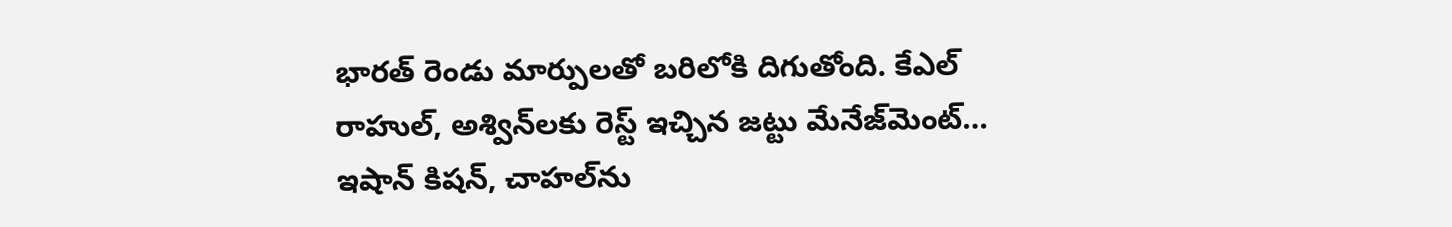భారత్ రెండు మార్పులతో బరిలోకి దిగుతోంది. కేఎల్ రాహుల్, అశ్విన్‌లకు రెస్ట్ ఇచ్చిన జట్టు మేనేజ్‌మెంట్… ఇషాన్ కిషన్, చాహల్‌ను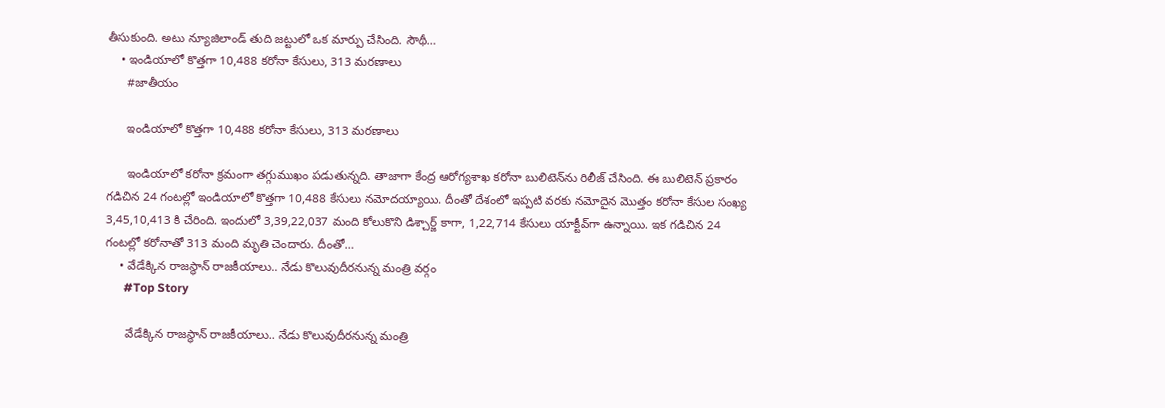తీసుకుంది. అటు న్యూజిలాండ్ తుది జట్టులో ఒక మార్పు చేసింది. సౌథీ…
    • ఇండియాలో కొత్తగా 10,488 కరోనా కేసులు, 313 మరణాలు
      #జాతీయం

      ఇండియాలో కొత్తగా 10,488 కరోనా కేసులు, 313 మరణాలు

      ఇండియాలో క‌రోనా క్రమంగా త‌గ్గుముఖం ప‌డుతున్నది. తాజాగా కేంద్ర ఆరోగ్యశాఖ క‌రోనా బులిటెన్‌ను రిలీజ్ చేసింది. ఈ బులిటెన్ ప్రకారం గ‌డిచిన 24 గంట‌ల్లో ఇండియాలో కొత్తగా 10,488 కేసులు న‌మోద‌య్యాయి. దీంతో దేశంలో ఇప్పటి వ‌ర‌కు న‌మోదైన మొత్తం క‌రోనా కేసుల సంఖ్య 3,45,10,413 కి చేరింది. ఇందులో 3,39,22,037 మంది కోలుకొని డిశ్చార్జ్ కాగా, 1,22,714 కేసులు యాక్టీవ్‌గా ఉన్నాయి. ఇక గ‌డిచిన 24 గంట‌ల్లో క‌రోనాతో 313 మంది మృతి చెందారు. దీంతో…
    • వేడేక్కిన రాజస్థాన్ రాజకీయాలు.. నేడు కొలువుదీరనున్న మంత్రి వర్గం
      #Top Story

      వేడేక్కిన రాజస్థాన్ రాజకీయాలు.. నేడు కొలువుదీరనున్న మంత్రి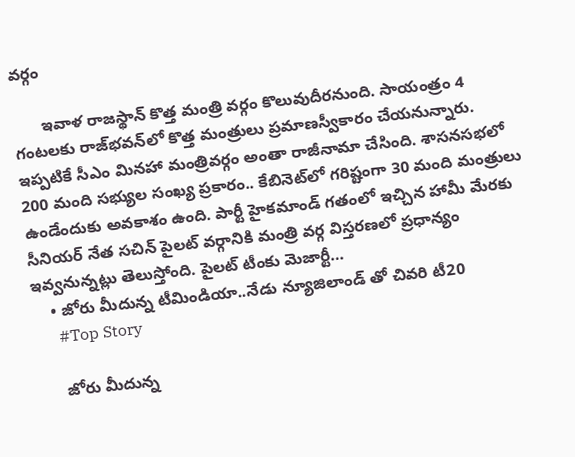వర్గం

      ఇవాళ రాజస్థాన్‌ కొత్త మంత్రి వర్గం కొలువుదీరనుంది. సాయంత్రం 4 గంటలకు రాజ్‌భవన్‌లో కొత్త మంత్రులు ప్రమాణస్వీకారం చేయనున్నారు. ఇప్పటికే సీఎం మినహా మంత్రివర్గం అంతా రాజీనామా చేసింది. శాసనసభలో 200 మంది సభ్యుల సంఖ్య ప్రకారం.. కేబినెట్‌లో గరిష్టంగా 30 మంది మంత్రులు ఉండేందుకు అవకాశం ఉంది. పార్టీ హైకమాండ్‌ గతంలో ఇచ్చిన హామీ మేరకు సీనియర్‌ నేత సచిన్‌ పైలట్‌ వర్గానికి మంత్రి వర్గ విస్తరణలో ప్రధాన్యం ఇవ్వనున్నట్లు తెలుస్తోంది. పైలట్‌ టీంకు మెజార్టీ…
    • జోరు మీదున్న టీమిండియా..నేడు న్యూజిలాండ్‌ తో చివరి టీ20
      #Top Story

      జోరు మీదున్న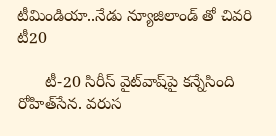టీమిండియా..నేడు న్యూజిలాండ్‌ తో చివరి టీ20

      టీ-20 సిరీస్‌ వైట్‌వాష్‌పై కన్నేసింది రోహిత్‌సేన. వరుస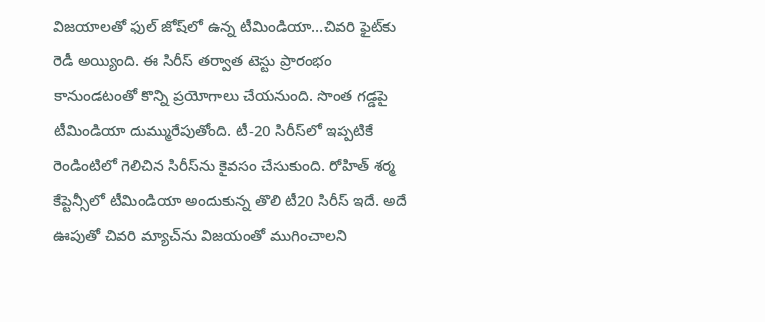విజయాలతో ఫుల్‌ జోష్‌లో ఉన్న టీమిండియా…చివరి ఫైట్‌కు రెడీ అయ్యింది. ఈ సిరీస్‌ తర్వాత టెస్టు ప్రారంభం కానుండటంతో కొన్ని ప్రయోగాలు చేయనుంది. సొంత గడ్డపై టీమిండియా దుమ్మురేపుతోంది. టీ-20 సిరీస్‌లో ఇప్పటికే రెండింటిలో గెలిచిన సిరీస్‌ను కైవసం చేసుకుంది. రోహిత్ శర్మ కేప్టెన్సీలో టీమిండియా అందుకున్న తొలి టీ20 సిరీస్‌ ఇదే. అదే ఊపుతో చివరి మ్యాచ్‌ను విజయంతో ముగించాలని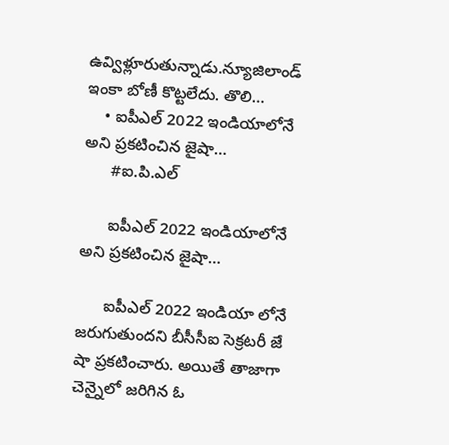ఉవ్విళ్లూరుతున్నాడు.న్యూజిలాండ్‌ ఇంకా బోణీ కొట్టలేదు. తొలి…
    • ఐపీఎల్ 2022 ఇండియాలోనే అని ప్రకటించిన జైషా…
      #ఐ.పి.ఎల్

      ఐపీఎల్ 2022 ఇండియాలోనే అని ప్రకటించిన జైషా…

      ఐపీఎల్ 2022 ఇండియా లోనే జరుగుతుందని బీసీసీఐ సెక్రటరీ జే షా ప్రకటించారు. అయితే తాజాగా చెన్నైలో జరిగిన ఓ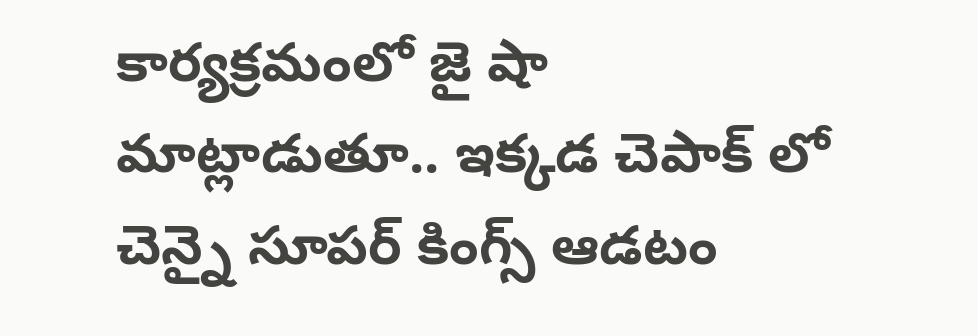కార్యక్రమంలో జై షా మాట్లాడుతూ.. ఇక్కడ చెపాక్‌ లో చెన్నై సూపర్ కింగ్స్ ఆడటం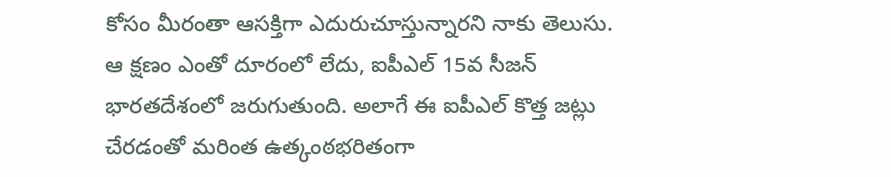కోసం మీరంతా ఆసక్తిగా ఎదురుచూస్తున్నారని నాకు తెలుసు. ఆ క్షణం ఎంతో దూరంలో లేదు, ఐపీఎల్ 15వ సీజన్ భారతదేశంలో జరుగుతుంది. అలాగే ఈ ఐపీఎల్ కొత్త జట్లు చేరడంతో మరింత ఉత్కంఠభరితంగా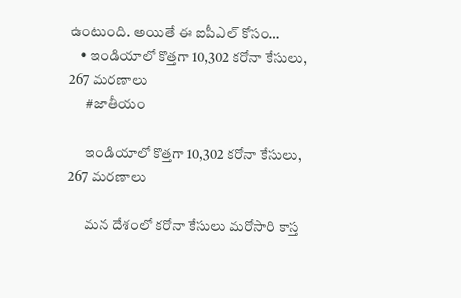ఉంటుంది. అయితే ఈ ఐపీఎల్ కోసం…
    • ఇండియాలో కొత్తగా 10,302 కరోనా కేసులు, 267 మరణాలు
      #జాతీయం

      ఇండియాలో కొత్తగా 10,302 కరోనా కేసులు, 267 మరణాలు

      మన దేశంలో కరోనా కేసులు మరోసారి కాస్త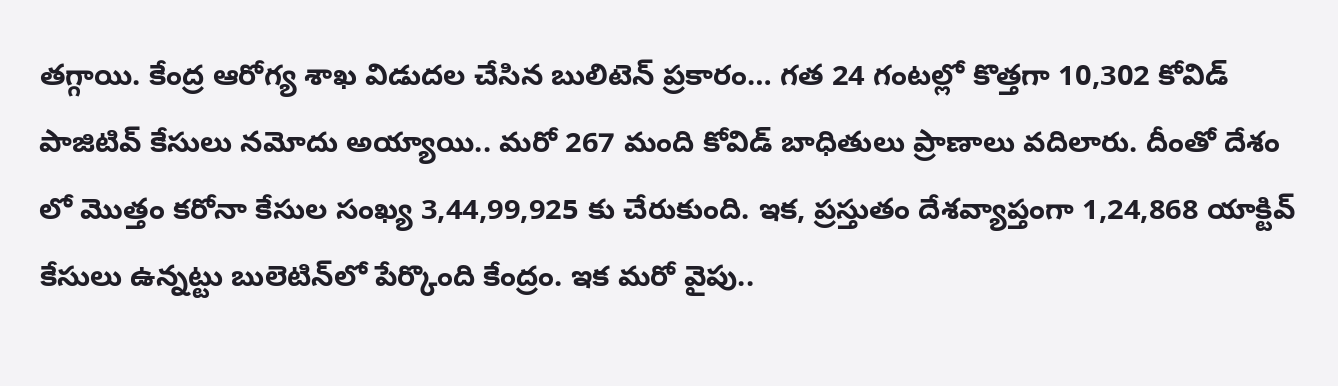తగ్గాయి. కేంద్ర ఆరోగ్య శాఖ విడుదల చేసిన బులిటెన్‌ ప్రకారం… గత 24 గంటల్లో కొత్తగా 10,302 కోవిడ్‌ పాజిటివ్‌ కేసులు నమోదు అయ్యాయి.. మరో 267 మంది కోవిడ్‌ బాధితులు ప్రాణాలు వదిలారు. దీంతో దేశం లో మొత్తం కరోనా కేసుల సంఖ్య 3,44,99,925 కు చేరుకుంది. ఇక, ప్రస్తుతం దేశవ్యాప్తంగా 1,24,868 యాక్టివ్‌ కేసులు ఉన్నట్టు బులెటిన్‌లో పేర్కొంది కేంద్రం. ఇక మరో వైపు..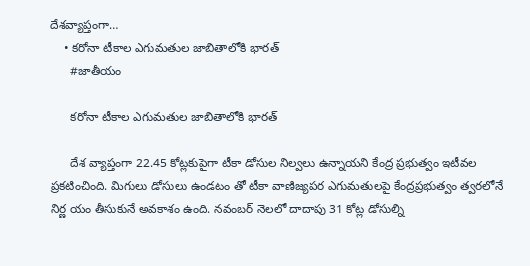దేశవ్యాప్తంగా…
    • కరోనా టీకాల ఎగుమతుల జాబితాలోకి భారత్‌
      #జాతీయం

      కరోనా టీకాల ఎగుమతుల జాబితాలోకి భారత్‌

      దేశ వ్యాప్తంగా 22.45 కోట్లకుపైగా టీకా డోసుల నిల్వలు ఉన్నాయని కేంద్ర ప్రభుత్వం ఇటీవల ప్రకటించింది. మిగులు డోసులు ఉండటం తో టీకా వాణిజ్యపర ఎగుమతులపై కేంద్రప్రభుత్వం త్వరలోనే నిర్ణ యం తీసుకునే అవకాశం ఉంది. నవంబర్‌ నెలలో దాదాపు 31 కోట్ల డోసుల్ని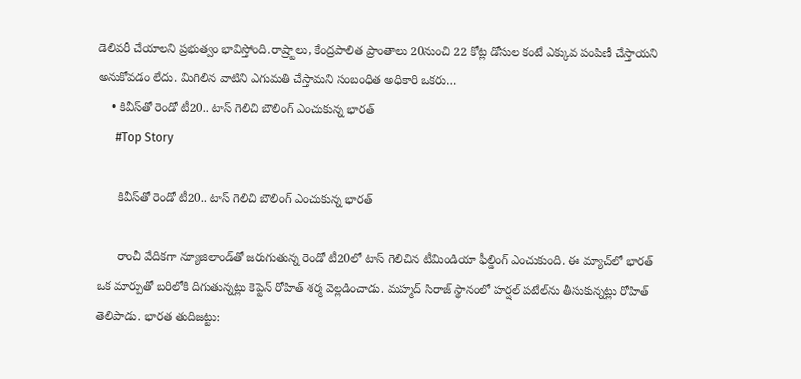డెలివరీ చేయాలని ప్రభుత్వం భావిస్తోంది.రాష్ర్టాలు, కేంద్రపాలిత ప్రాంతాలు 20నుంచి 22 కోట్ల డోసుల కంటే ఎక్కువ పంపిణీ చేస్తాయని అనుకోవడం లేదు. మిగిలిన వాటిని ఎగుమతి చేస్తామని సంబంధిత అధికారి ఒకరు…
    • కివీస్‌తో రెండో టీ20.. టాస్ గెలిచి బౌలింగ్ ఎంచుకున్న భారత్
      #Top Story

      కివీస్‌తో రెండో టీ20.. టాస్ గెలిచి బౌలింగ్ ఎంచుకున్న భారత్

      రాంచీ వేదికగా న్యూజిలాండ్‌తో జరుగుతున్న రెండో టీ20లో టాస్ గెలిచిన టీమిండియా ఫీల్డింగ్ ఎంచుకుంది. ఈ మ్యాచ్‌లో భారత్ ఒక మార్పుతో బరిలోకి దిగుతున్నట్లు కెప్టెన్ రోహిత్ శర్మ వెల్లడించాడు. మహ్మద్ సిరాజ్ స్థానంలో హర్షల్ పటేల్‌ను తీసుకున్నట్లు రోహిత్ తెలిపాడు. భారత తుదిజట్టు: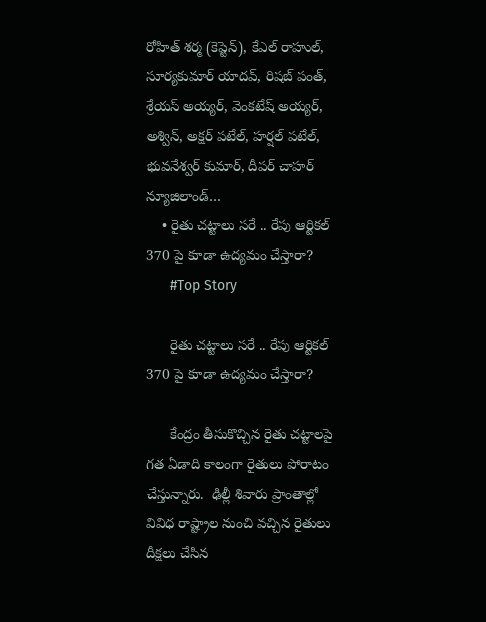రోహిత్ శర్మ (కెప్టెన్), కేఎల్ రాహుల్, సూర్యకుమార్ యాదవ్, రిషబ్ పంత్, శ్రేయస్ అయ్యర్, వెంకటేష్ అయ్యర్, అశ్విన్, అక్షర్ పటేల్, హర్షల్ పటేల్, భువనేశ్వర్ కుమార్, దీపర్ చాహర్ న్యూజిలాండ్…
    • రైతు చ‌ట్టాలు స‌రే .. రేపు ఆర్టిక‌ల్ 370 పై కూడా ఉద్య‌మం చేస్తారా?
      #Top Story

      రైతు చ‌ట్టాలు స‌రే .. రేపు ఆర్టిక‌ల్ 370 పై కూడా ఉద్య‌మం చేస్తారా?

      కేంద్రం తీసుకొచ్చిన రైతు చ‌ట్టాల‌పై గ‌త ఏడాది కాలంగా రైతులు పోరాటం చేస్తున్నారు.  ఢిల్లీ శివారు ప్రాంతాల్లో వివిధ రాష్ట్రాల నుంచి వ‌చ్చిన రైతులు దీక్ష‌లు చేసిన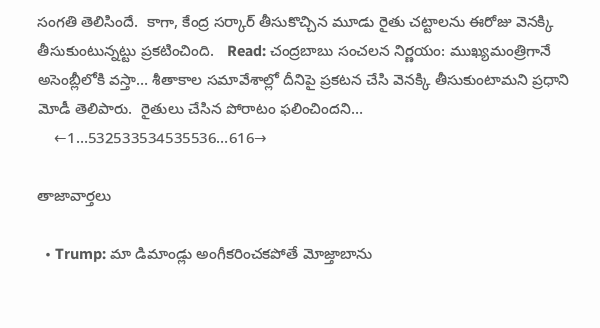సంగ‌తి తెలిసిందే.  కాగా, కేంద్ర స‌ర్కార్ తీసుకొచ్చిన మూడు రైతు చ‌ట్టాల‌ను ఈరోజు వెన‌క్కి తీసుకుంటున్న‌ట్టు ప్ర‌క‌టించింది.   Read: చంద్ర‌బాబు సంచ‌ల‌న నిర్ణ‌యం: ముఖ్యమంత్రిగానే అసెంబ్లీలోకి వ‌స్తా… శీతాకాల స‌మావేశాల్లో దీనిపై ప్ర‌క‌ట‌న చేసి వెన‌క్కి తీసుకుంటామ‌ని ప్ర‌ధాని మోడీ తెలిపారు.  రైతులు చేసిన పోరాటం ఫ‌లించింద‌ని…
    ←1…532533534535536…616→

తాజావార్తలు

  • Trump: మా డిమాండ్లు అంగీకరించకపోతే మోజ్తాబాను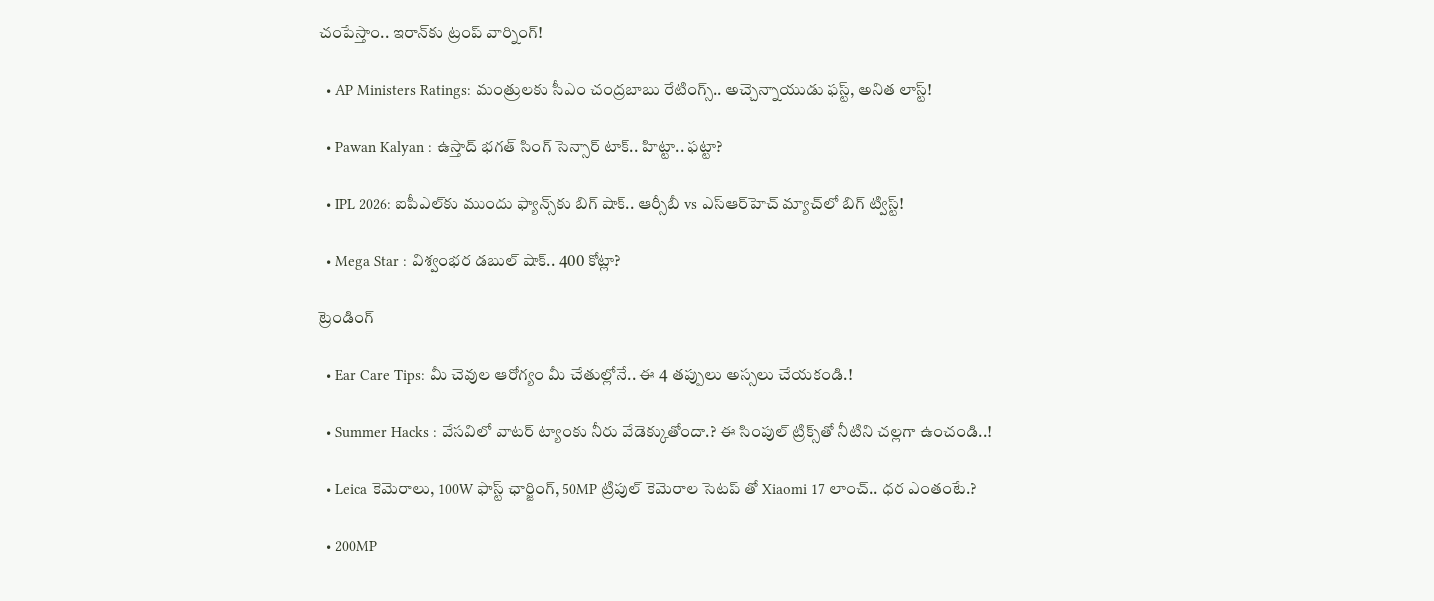చంపేస్తాం.. ఇరాన్‌కు ట్రంప్ వార్నింగ్!

  • AP Ministers Ratings: మంత్రులకు సీఎం చంద్రబాబు రేటింగ్స్.. అచ్చెన్నాయుడు ఫస్ట్, అనిత లాస్ట్!

  • Pawan Kalyan : ఉస్తాద్ భ‌గ‌త్ సింగ్ సెన్సార్ టాక్.. హిట్టా.. ఫట్టా?

  • IPL 2026: ఐపీఎల్‌కు ముందు ఫ్యాన్స్‌కు బిగ్ షాక్.. ఆర్సీబీ vs ఎస్ఆర్‌హెచ్ మ్యాచ్‌లో బిగ్ ట్విస్ట్!

  • Mega Star : విశ్వంభర డబుల్ షాక్.. 400 కోట్లా?

ట్రెండింగ్‌

  • Ear Care Tips: మీ చెవుల ఆరోగ్యం మీ చేతుల్లోనే.. ఈ 4 తప్పులు అస్సలు చేయకండి.!

  • Summer Hacks : వేసవిలో వాటర్ ట్యాంకు నీరు వేడెక్కుతోందా.? ఈ సింపుల్ ట్రిక్స్‌తో నీటిని చల్లగా ఉంచండి..!

  • Leica కెమెరాలు, 100W ఫాస్ట్ ఛార్జింగ్‌, 50MP ట్రిపుల్ కెమెరాల సెటప్ తో Xiaomi 17 లాంచ్.. ధర ఎంతంటే.?

  • 200MP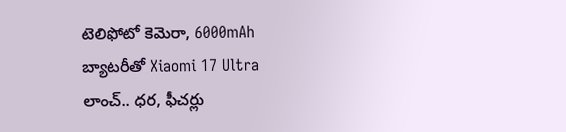టెలిఫోటో కెమెరా, 6000mAh బ్యాటరీతో Xiaomi 17 Ultra లాంచ్.. ధర, ఫీచర్లు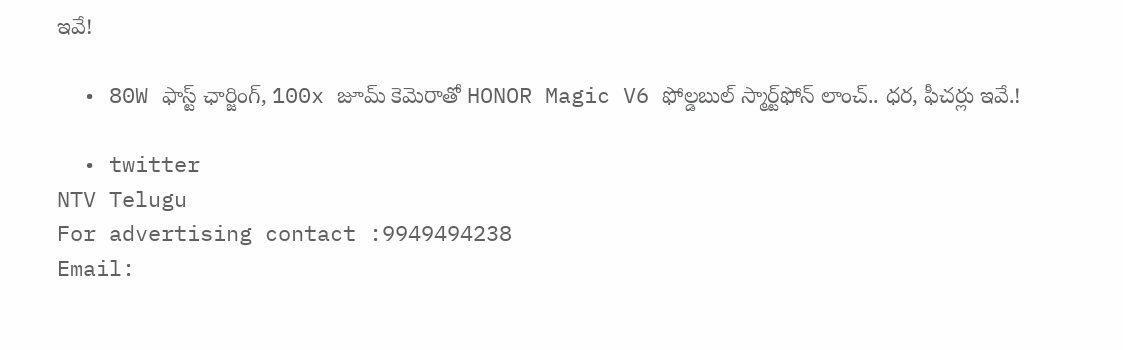ఇవే!

  • 80W ఫాస్ట్ ఛార్జింగ్, 100x జూమ్ కెమెరాతో HONOR Magic V6 ఫోల్డబుల్ స్మార్ట్‌ఫోన్‌ లాంచ్.. ధర, ఫీచర్లు ఇవే.!

  • twitter
NTV Telugu
For advertising contact :9949494238
Email: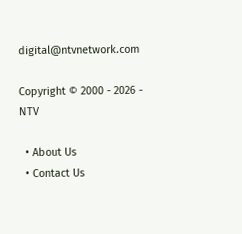digital@ntvnetwork.com

Copyright © 2000 - 2026 - NTV

  • About Us
  • Contact Us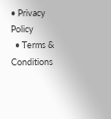• Privacy Policy
  • Terms & Conditions